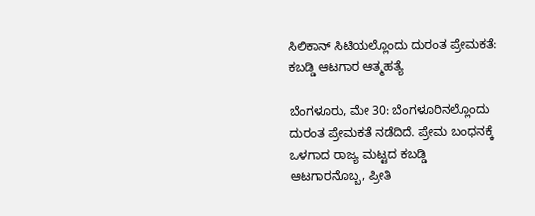ಸಿಲಿಕಾನ್ ಸಿಟಿಯಲ್ಲೊಂದು ದುರಂತ ಪ್ರೇಮಕತೆ: ಕಬಡ್ಡಿ ಆಟಗಾರ ಆತ್ಮಹತ್ಯೆ

ಬೆಂಗಳೂರು, ಮೇ 30: ಬೆಂಗಳೂರಿನಲ್ಲೊಂದು ದುರಂತ ಪ್ರೇಮಕತೆ ನಡೆದಿದೆ. ಪ್ರೇಮ ಬಂಧನಕ್ಕೆ ಒಳಗಾದ ರಾಜ್ಯ ಮಟ್ಟದ ಕಬಡ್ಡಿ ಆಟಗಾರನೊಬ್ಬ, ಪ್ರೀತಿ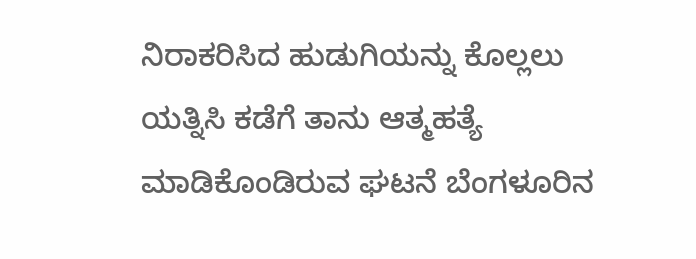ನಿರಾಕರಿಸಿದ ಹುಡುಗಿಯನ್ನು ಕೊಲ್ಲಲು ಯತ್ನಿಸಿ ಕಡೆಗೆ ತಾನು ಆತ್ಮಹತ್ಯೆ ಮಾಡಿಕೊಂಡಿರುವ ಘಟನೆ ಬೆಂಗಳೂರಿನ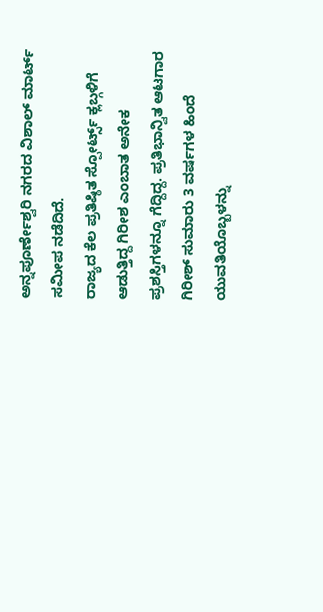ಅನ್ನಪೂರ್ಣೇಶ್ವರಿ ನಗರದ ವಿಶಾಲ್ ಮಾರ್ಟ್ ಸಮೀಪ ನಡೆದಿದೆ.
ರಾಜ್ಯದ ಕೆಲ ಪ್ರತಿಷ್ಠಿತ ಸ್ಪೋರ್ಟ್ಸ್ ಕ್ಲಬ್ಗಳಿಗೆ ಆಡುತ್ತಿದ್ದ ಗಿರೀಶ ಎಂಬಾತ ಅನೇಕ ಪ್ರಶಸ್ತಿಗಳನ್ನೂ ಗೆದ್ದಿದ್ದ. ಪ್ರತಿಭಾನ್ವಿತ ಆಟಗಾರ ಗಿರೀಶ್ ಸುಮಾರು 3 ವರ್ಷಗಳ ಹಿಂದೆ ಯುವತಿಯೊಬ್ಬಳನ್ನು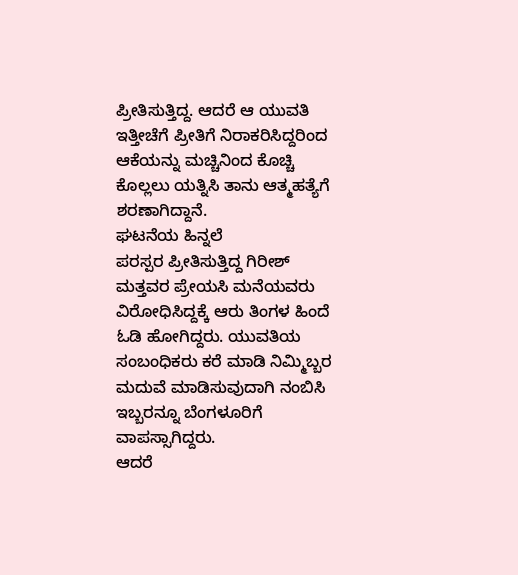ಪ್ರೀತಿಸುತ್ತಿದ್ದ. ಆದರೆ ಆ ಯುವತಿ ಇತ್ತೀಚೆಗೆ ಪ್ರೀತಿಗೆ ನಿರಾಕರಿಸಿದ್ದರಿಂದ ಆಕೆಯನ್ನು ಮಚ್ಚಿನಿಂದ ಕೊಚ್ಚಿ ಕೊಲ್ಲಲು ಯತ್ನಿಸಿ ತಾನು ಆತ್ಮಹತ್ಯೆಗೆ ಶರಣಾಗಿದ್ದಾನೆ.
ಘಟನೆಯ ಹಿನ್ನಲೆ
ಪರಸ್ಪರ ಪ್ರೀತಿಸುತ್ತಿದ್ದ ಗಿರೀಶ್ ಮತ್ತವರ ಪ್ರೇಯಸಿ ಮನೆಯವರು ವಿರೋಧಿಸಿದ್ದಕ್ಕೆ ಆರು ತಿಂಗಳ ಹಿಂದೆ ಓಡಿ ಹೋಗಿದ್ದರು. ಯುವತಿಯ ಸಂಬಂಧಿಕರು ಕರೆ ಮಾಡಿ ನಿಮ್ಮಿಬ್ಬರ ಮದುವೆ ಮಾಡಿಸುವುದಾಗಿ ನಂಬಿಸಿ ಇಬ್ಬರನ್ನೂ ಬೆಂಗಳೂರಿಗೆ ವಾಪಸ್ಸಾಗಿದ್ದರು.
ಆದರೆ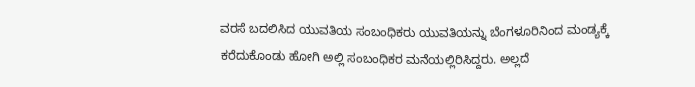ವರಸೆ ಬದಲಿಸಿದ ಯುವತಿಯ ಸಂಬಂಧಿಕರು ಯುವತಿಯನ್ನು ಬೆಂಗಳೂರಿನಿಂದ ಮಂಡ್ಯಕ್ಕೆ ಕರೆದುಕೊಂಡು ಹೋಗಿ ಅಲ್ಲಿ ಸಂಬಂಧಿಕರ ಮನೆಯಲ್ಲಿರಿಸಿದ್ದರು. ಅಲ್ಲದೆ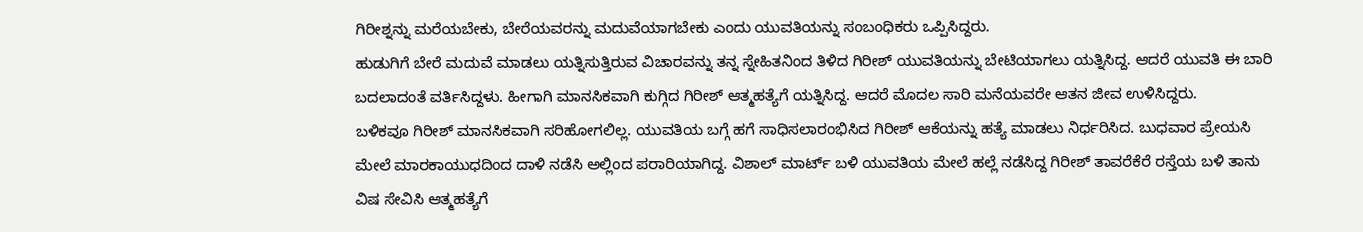ಗಿರೀಶ್ನನ್ನು ಮರೆಯಬೇಕು, ಬೇರೆಯವರನ್ನು ಮದುವೆಯಾಗಬೇಕು ಎಂದು ಯುವತಿಯನ್ನು ಸಂಬಂಧಿಕರು ಒಪ್ಪಿಸಿದ್ದರು.
ಹುಡುಗಿಗೆ ಬೇರೆ ಮದುವೆ ಮಾಡಲು ಯತ್ನಿಸುತ್ತಿರುವ ವಿಚಾರವನ್ನು ತನ್ನ ಸ್ನೇಹಿತನಿಂದ ತಿಳಿದ ಗಿರೀಶ್ ಯುವತಿಯನ್ನು ಬೇಟಿಯಾಗಲು ಯತ್ನಿಸಿದ್ದ. ಆದರೆ ಯುವತಿ ಈ ಬಾರಿ ಬದಲಾದಂತೆ ವರ್ತಿಸಿದ್ದಳು. ಹೀಗಾಗಿ ಮಾನಸಿಕವಾಗಿ ಕುಗ್ಗಿದ ಗಿರೀಶ್ ಆತ್ಮಹತ್ಯೆಗೆ ಯತ್ನಿಸಿದ್ದ. ಆದರೆ ಮೊದಲ ಸಾರಿ ಮನೆಯವರೇ ಆತನ ಜೀವ ಉಳಿಸಿದ್ದರು.
ಬಳಿಕವೂ ಗಿರೀಶ್ ಮಾನಸಿಕವಾಗಿ ಸರಿಹೋಗಲಿಲ್ಲ. ಯುವತಿಯ ಬಗ್ಗೆ ಹಗೆ ಸಾಧಿಸಲಾರಂಭಿಸಿದ ಗಿರೀಶ್ ಆಕೆಯನ್ನು ಹತ್ಯೆ ಮಾಡಲು ನಿರ್ಧರಿಸಿದ. ಬುಧವಾರ ಪ್ರೇಯಸಿ ಮೇಲೆ ಮಾರಕಾಯುಧದಿಂದ ದಾಳಿ ನಡೆಸಿ ಅಲ್ಲಿಂದ ಪರಾರಿಯಾಗಿದ್ದ. ವಿಶಾಲ್ ಮಾರ್ಟ್ ಬಳಿ ಯುವತಿಯ ಮೇಲೆ ಹಲ್ಲೆ ನಡೆಸಿದ್ದ ಗಿರೀಶ್ ತಾವರೆಕೆರೆ ರಸ್ತೆಯ ಬಳಿ ತಾನು ವಿಷ ಸೇವಿಸಿ ಆತ್ಮಹತ್ಯೆಗೆ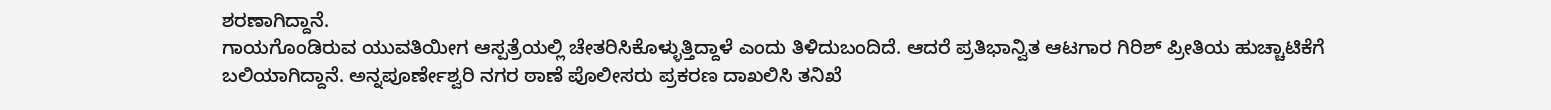ಶರಣಾಗಿದ್ದಾನೆ.
ಗಾಯಗೊಂಡಿರುವ ಯುವತಿಯೀಗ ಆಸ್ಪತ್ರೆಯಲ್ಲಿ ಚೇತರಿಸಿಕೊಳ್ಳುತ್ತಿದ್ದಾಳೆ ಎಂದು ತಿಳಿದುಬಂದಿದೆ. ಆದರೆ ಪ್ರತಿಭಾನ್ವಿತ ಆಟಗಾರ ಗಿರಿಶ್ ಪ್ರೀತಿಯ ಹುಚ್ಚಾಟಿಕೆಗೆ ಬಲಿಯಾಗಿದ್ದಾನೆ. ಅನ್ನಪೂರ್ಣೇಶ್ವರಿ ನಗರ ಠಾಣೆ ಪೊಲೀಸರು ಪ್ರಕರಣ ದಾಖಲಿಸಿ ತನಿಖೆ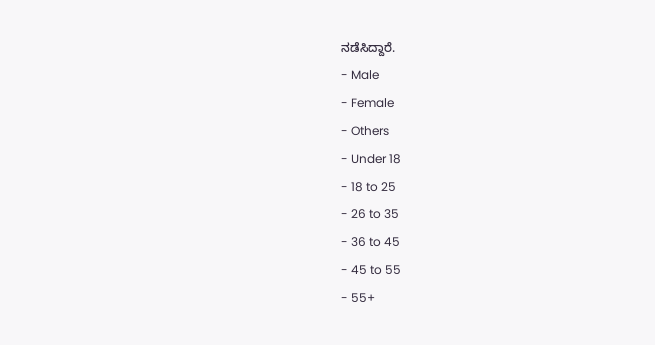ನಡೆಸಿದ್ದಾರೆ.
- Male
- Female
- Others
- Under 18
- 18 to 25
- 26 to 35
- 36 to 45
- 45 to 55
- 55+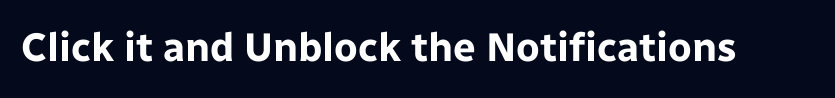Click it and Unblock the Notifications